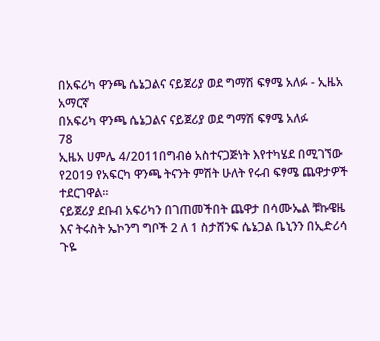በአፍሪካ ዋንጫ ሴኔጋልና ናይጀሪያ ወደ ግማሽ ፍፃሜ አለፉ - ኢዜአ አማርኛ
በአፍሪካ ዋንጫ ሴኔጋልና ናይጀሪያ ወደ ግማሽ ፍፃሜ አለፉ
78
ኢዜአ ሀምሌ 4/2011በግብፅ አስተናጋጅነት እየተካሄደ በሚገኘው የ2019 የአፍርካ ዋንጫ ትናንት ምሽት ሁለት የሩብ ፍፃሜ ጨዋታዎች ተደርገዋል።
ናይጀሪያ ደቡብ አፍሪካን በገጠመችበት ጨዋታ በሳሙኤል ቹኩዌዜ እና ትሩስት ኤኮንግ ግቦች 2 ለ 1 ስታሸንፍ ሴኔጋል ቤኒንን በኢድሪሳ ጉዬ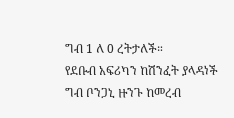ግብ 1 ለ 0 ረትታለች።
የደቡብ አፍሪካን ከሽንፈት ያላዳነች ግብ ቦንጋኒ ዙንጉ ከመረብ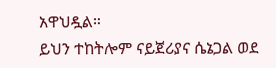አዋህዷል።
ይህን ተከትሎም ናይጀሪያና ሴኔጋል ወደ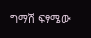ግማሽ ፍፃሜው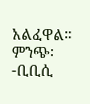አልፈዋል።
ምንጭ፡-ቢቢሲ